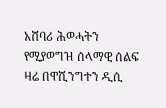አሸባሪ ሕወሓትን የሚያወግዝ ሰላማዊ ሰልፍ ዛሬ በዋሺንግተን ዲሲ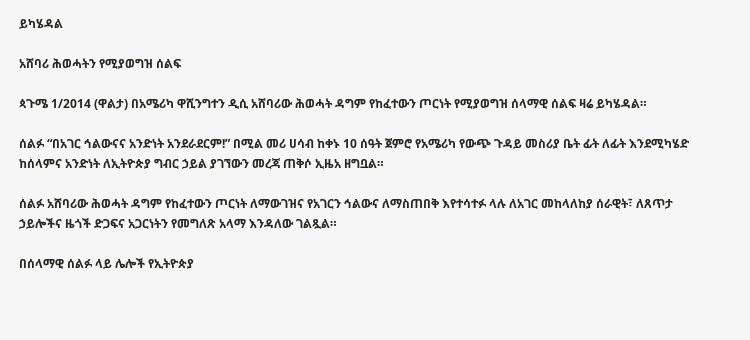ይካሄዳል

አሸባሪ ሕወሓትን የሚያወግዝ ሰልፍ

ጳጉሜ 1/2014 (ዋልታ) በአሜሪካ ዋሺንግተን ዲሲ አሸባሪው ሕወሓት ዳግም የከፈተውን ጦርነት የሚያወግዝ ሰላማዊ ሰልፍ ዛሬ ይካሄዳል።

ሰልፉ “በአገር ኅልውናና አንድነት አንደራደርም!” በሚል መሪ ሀሳብ ከቀኑ 10 ሰዓት ጀምሮ የአሜሪካ የውጭ ጉዳይ መስሪያ ቤት ፊት ለፊት እንደሚካሄድ ከሰላምና አንድነት ለኢትዮጵያ ግብር ኃይል ያገኘውን መረጃ ጠቅሶ ኢዜአ ዘግቧል።

ሰልፉ አሸባሪው ሕወሓት ዳግም የከፈተውን ጦርነት ለማውገዝና የአገርን ኅልውና ለማስጠበቅ እየተሳተፉ ላሉ ለአገር መከላለከያ ሰራዊት፣ ለጸጥታ ኃይሎችና ዜጎች ድጋፍና አጋርነትን የመግለጽ አላማ እንዳለው ገልጿል።

በሰላማዊ ሰልፉ ላይ ሌሎች የኢትዮጵያ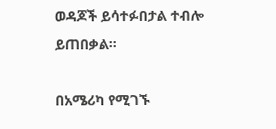ወዳጆች ይሳተፉበታል ተብሎ ይጠበቃል።

በአሜሪካ የሚገኙ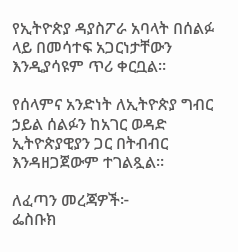የኢትዮጵያ ዳያስፖራ አባላት በሰልፉ ላይ በመሳተፍ አጋርነታቸውን እንዲያሳዩም ጥሪ ቀርቧል።

የሰላምና አንድነት ለኢትዮጵያ ግብር ኃይል ሰልፉን ከአገር ወዳድ ኢትዮጵያዊያን ጋር በትብብር እንዳዘጋጀውም ተገልጿል።

ለፈጣን መረጃዎች፦
ፌስቡክ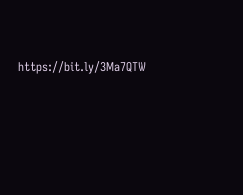https://bit.ly/3Ma7QTW